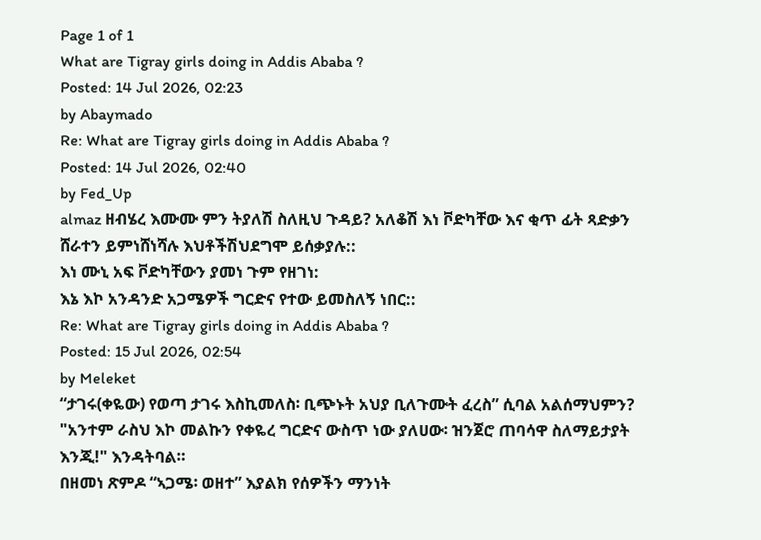Page 1 of 1
What are Tigray girls doing in Addis Ababa ?
Posted: 14 Jul 2026, 02:23
by Abaymado
Re: What are Tigray girls doing in Addis Ababa ?
Posted: 14 Jul 2026, 02:40
by Fed_Up
almaz ዘብሄረ እሙሙ ምን ትያለሽ ስለዚህ ጉዳይ? አለቆሽ እነ ቮድካቸው እና ቂጥ ፊት ጻድቃን ሸራተን ይምነሸነሻሉ እህቶችሽህደግሞ ይሰቃያሉ::
እነ ሙኒ አፍ ቮድካቸውን ያመነ ጉም የዘገነ:
እኔ እኮ አንዳንድ አጋሜዎች ግርድና የተው ይመስለኝ ነበር::
Re: What are Tigray girls doing in Addis Ababa ?
Posted: 15 Jul 2026, 02:54
by Meleket
“ታገሩ(ቀዬው) የወጣ ታገሩ እስኪመለስ፡ ቢጭኑት አህያ ቢለጉሙት ፈረስ” ሲባል አልሰማህምን? "አንተም ራስህ እኮ መልኩን የቀዬረ ግርድና ውስጥ ነው ያለሀው፡ ዝንጀሮ ጠባሳዋ ስለማይታያት እንጂ!" እንዳትባል።
በዘመነ ጽምዶ “ኣጋሜ፡ ወዘተ” እያልክ የሰዎችን ማንነት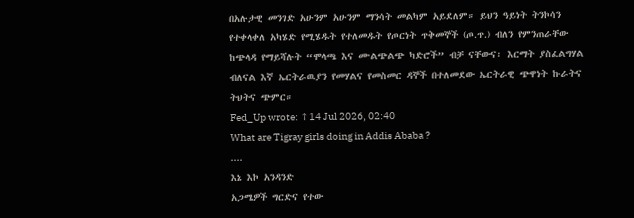በአሉታዊ መንገድ አሁንም አሁንም ማንሳት መልካም አይደለም። ይህን ዓይነት ትንኮሳን የተቀላቀለ አካሄድ የሚሄዱት የተለመዱት የጦርነት ጥቅመኞች (ጦ.ጥ.) ብለን የምንጠራቸው ከጭላዳ የማይሻሉት “ሞላጫ እና ሙልጭልጭ ካድሮች” ብቻ ናቸውና፡ እርማት ያስፈልግሃል ብለናል እኛ ኤርትራዉያን የመሃልና የመስመር ዳኞች በተለመደው ኤርትራዊ ጭዋነት ኩራትና ትህትና ጭምር።
Fed_Up wrote: ↑14 Jul 2026, 02:40
What are Tigray girls doing in Addis Ababa ?
....
እኔ እኮ አንዳንድ
አጋሜዎች ግርድና የተው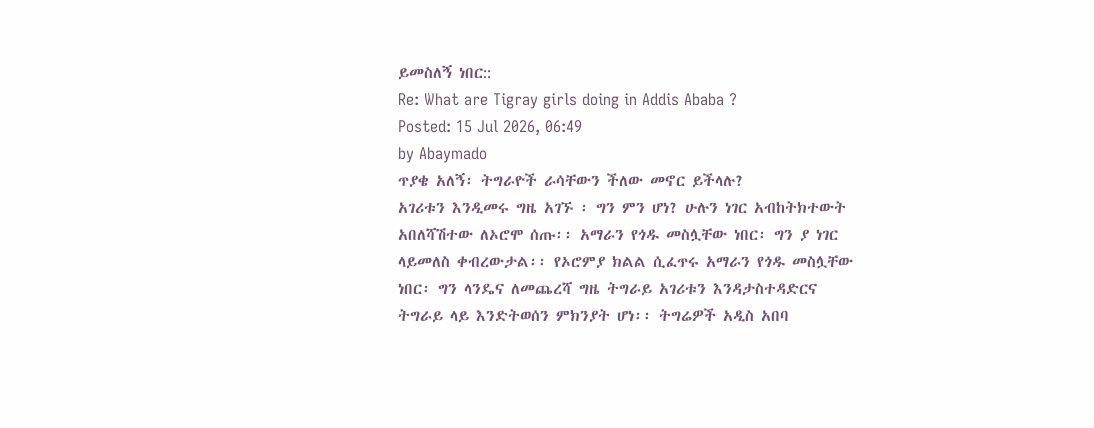ይመስለኝ ነበር::
Re: What are Tigray girls doing in Addis Ababa ?
Posted: 15 Jul 2026, 06:49
by Abaymado
ጥያቄ አለኝ፡ ትግራዮች ራሳቸውን ችለው መኖር ይችላሉ?
አገሪቱን እንዲመሩ ግዜ አገኙ ፡ ግን ምን ሆነ? ሁሉን ነገር አብከትክተውት አበለሻሽተው ለኦሮሞ ሰጡ፡፡ አማራን የጎዱ መስሏቸው ነበር፡ ግን ያ ነገር ላይመለስ ቀብረውታል፡፡ የኦሮምያ ክልል ሲፈጥሩ አማራን የጎዱ መስሏቸው ነበር፡ ግን ላንዴና ለመጨረሻ ግዜ ትግራይ አገሪቱን እንዳታስተዳድርና ትግራይ ላይ እንድትወሰን ምክንያት ሆነ፡፡ ትግሬዎች አዲስ አበባ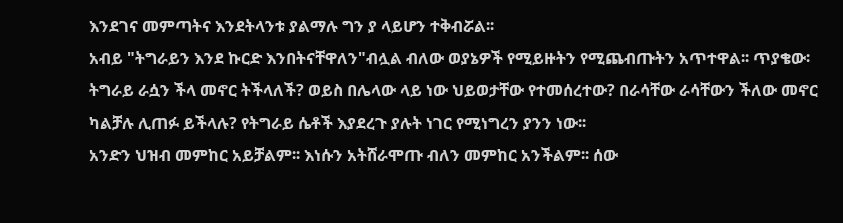እንደገና መምጣትና እንደትላንቱ ያልማሉ ግን ያ ላይሆን ተቅብሯል፡፡
አብይ "ትግራይን እንደ ኩርድ እንበትናቸዋለን"ብሏል ብለው ወያኔዎች የሚይዙትን የሚጨብጡትን አጥተዋል፡፡ ጥያቄው፡ ትግራይ ራሷን ችላ መኖር ትችላለች? ወይስ በሌላው ላይ ነው ህይወታቸው የተመሰረተው? በራሳቸው ራሳቸውን ችለው መኖር ካልቻሉ ሊጠፉ ይችላሉ? የትግራይ ሴቶች እያደረጉ ያሉት ነገር የሚነግረን ያንን ነው፡፡
አንድን ህዝብ መምከር አይቻልም፡፡ እነሱን አትሸራሞጡ ብለን መምከር አንችልም፡፡ ሰው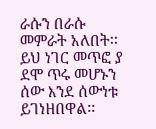ራሱን በራሱ መምራት አለበት፡፡ ይህ ነገር መጥፎ ያ ደሞ ጥሩ መሆኑን ሰው እንደ ሰውነቱ ይገነዘበዋል፡፡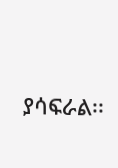ያሳፍራል፡፡